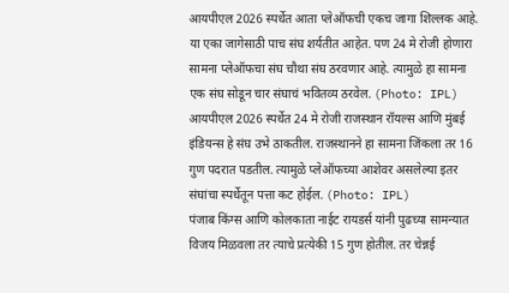आयपीएल 2026 स्पर्धेत आता प्लेऑफची एकच जागा शिल्लक आहे. या एका जागेसाठी पाच संघ शर्यतीत आहेत. पण 24 मे रोजी होणारा सामना प्लेऑफचा संघ चौथा संघ ठरवणार आहे. त्यामुळे हा सामना एक संघ सोडून चार संघाचं भवितव्य ठरवेल. (Photo: IPL)
आयपीएल 2026 स्पर्धेत 24 मे रोजी राजस्थान रॉयल्स आणि मुंबई इंडियन्स हे संघ उभे ठाकतील. राजस्थानने हा सामना जिंकला तर 16 गुण पदरात पडतील. त्यामुळे प्लेऑफच्या आशेवर असलेल्या इतर संघांचा स्पर्धेतून पत्ता कट होईल. (Photo: IPL)
पंजाब किंग्स आणि कोलकाता नाईट रायडर्स यांनी पुढच्या सामन्यात विजय मिळवला तर त्याचे प्रत्येकी 15 गुण होतील. तर चेन्नई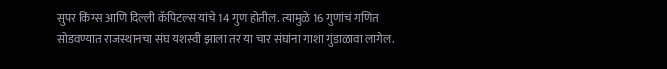सुपर किंग्स आणि दिल्ली कॅपिटल्स यांचे 14 गुण होतील. त्यामुळे 16 गुणांचं गणित सोडवण्यात राजस्थानचा संघ यशस्वी झाला तर या चार संघांना गाशा गुंडाळावा लागेल.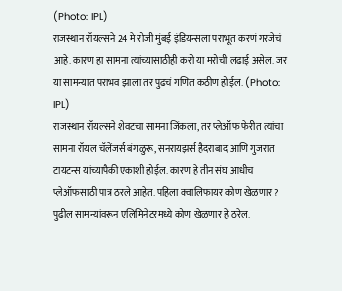(Photo: IPL)
राजस्थान रॉयल्सने 24 मे रोजी मुंबई इंडियन्सला पराभूत करणं गरजेचं आहे. कारण हा सामना त्यांच्यासाठीही करो या मरोची लढाई असेल. जर या सामन्यात पराभव झाला तर पुढचं गणित कठीण होईल. (Photo: IPL)
राजस्थान रॉयल्सने शेवटचा सामना जिंकला, तर प्लेऑफ फेरीत त्यांचा सामना रॉयल चॅलेंजर्स बंगळुरू, सनरायझर्स हैदराबाद आणि गुजरात टायटन्स यांच्यापैकी एकाशी होईल. कारण हे तीन संघ आधीच प्लेऑफसाठी पात्र ठरले आहेत. पहिला क्वालिफायर कोण खेळणार? पुढील सामन्यांवरून एलिमिनेटरमध्ये कोण खेळणार हे ठरेल.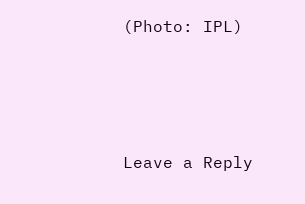(Photo: IPL)




Leave a Reply